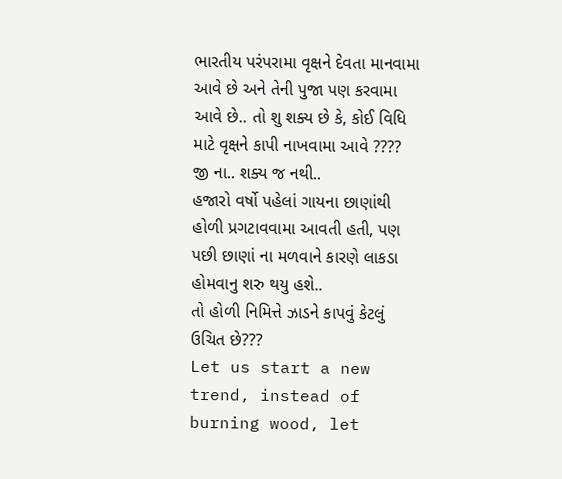ભારતીય પરંપરામા વૃક્ષને દેવતા માનવામા આવે છે અને તેની પુજા પણ કરવામા આવે છે.. તો શુ શક્ય છે કે, કોઈ વિધિ માટે વૃક્ષને કાપી નાખવામા આવે ????
જી ના.. શક્ય જ નથી..
હજારો વર્ષો પહેલાં ગાયના છાણાંથી હોળી પ્રગટાવવામા આવતી હતી, પણ પછી છાણાં ના મળવાને કારણે લાકડા હોમવાનુ શરુ થયુ હશે..
તો હોળી નિમિત્તે ઝાડને કાપવું કેટલું ઉચિત છે???
Let us start a new trend, instead of burning wood, let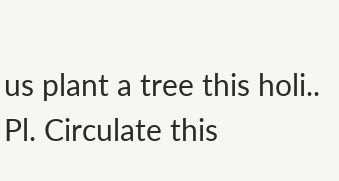us plant a tree this holi..
Pl. Circulate this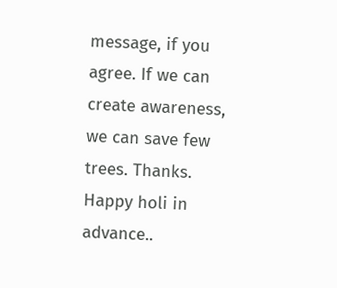message, if you agree. If we can create awareness, we can save few trees. Thanks.
Happy holi in advance..